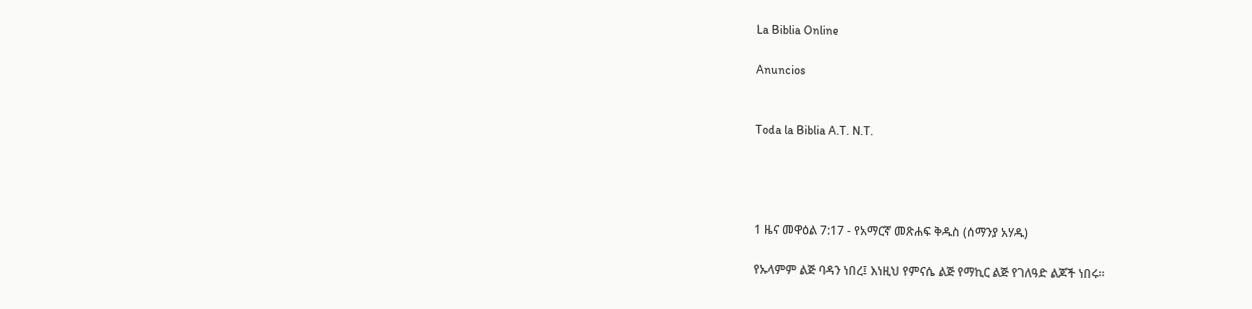La Biblia Online

Anuncios


Toda la Biblia A.T. N.T.




1 ዜና መዋዕል 7:17 - የአማርኛ መጽሐፍ ቅዱስ (ሰማንያ አሃዱ)

የኡላምም ልጅ ባዳን ነበረ፤ እነዚህ የምናሴ ልጅ የማኪር ልጅ የገለዓድ ልጆች ነበሩ።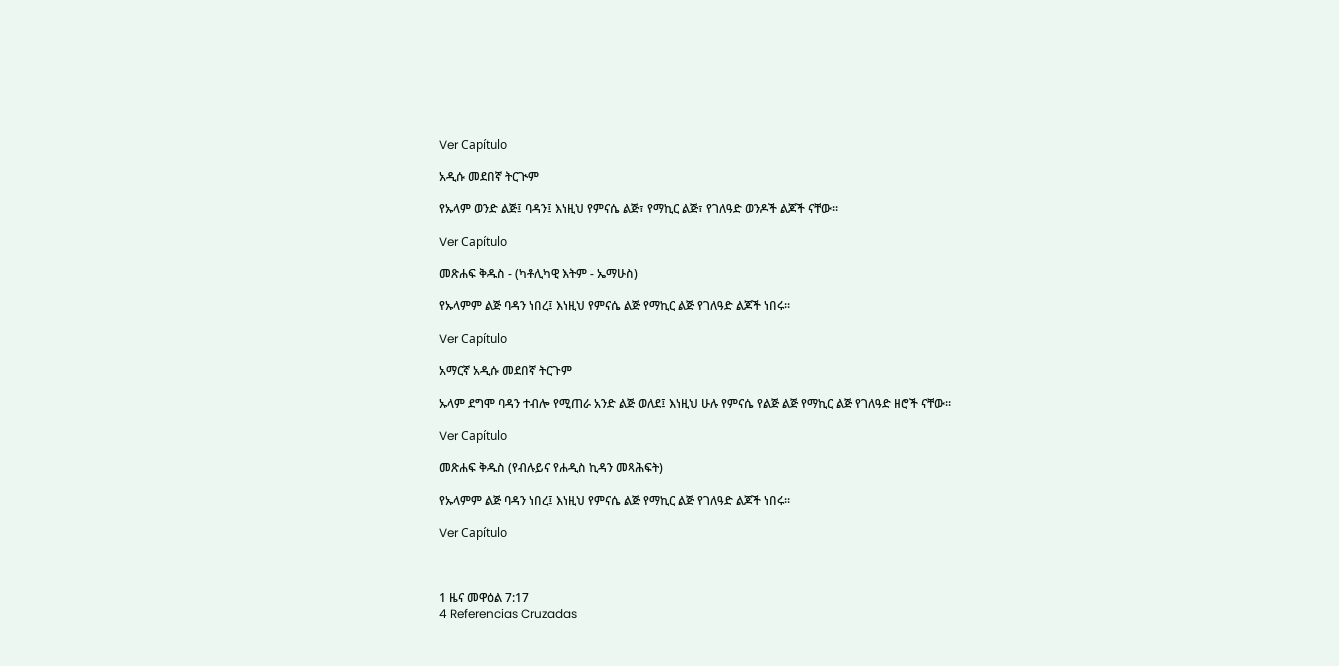Ver Capítulo

አዲሱ መደበኛ ትርጒም

የኡላም ወንድ ልጅ፤ ባዳን፤ እነዚህ የምናሴ ልጅ፣ የማኪር ልጅ፣ የገለዓድ ወንዶች ልጆች ናቸው።

Ver Capítulo

መጽሐፍ ቅዱስ - (ካቶሊካዊ እትም - ኤማሁስ)

የኡላምም ልጅ ባዳን ነበረ፤ እነዚህ የምናሴ ልጅ የማኪር ልጅ የገለዓድ ልጆች ነበሩ።

Ver Capítulo

አማርኛ አዲሱ መደበኛ ትርጉም

ኡላም ደግሞ ባዳን ተብሎ የሚጠራ አንድ ልጅ ወለደ፤ እነዚህ ሁሉ የምናሴ የልጅ ልጅ የማኪር ልጅ የገለዓድ ዘሮች ናቸው።

Ver Capítulo

መጽሐፍ ቅዱስ (የብሉይና የሐዲስ ኪዳን መጻሕፍት)

የኡላምም ልጅ ባዳን ነበረ፤ እነዚህ የምናሴ ልጅ የማኪር ልጅ የገለዓድ ልጆች ነበሩ።

Ver Capítulo



1 ዜና መዋዕል 7:17
4 Referencias Cruzadas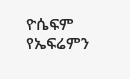ዮሴፍም የኤፍሬምን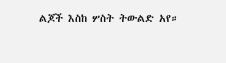ልጆች እስከ ሦስት ትውልድ አየ።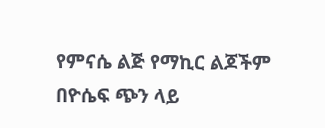የምናሴ ልጅ የማኪር ልጆችም በዮሴፍ ጭን ላይ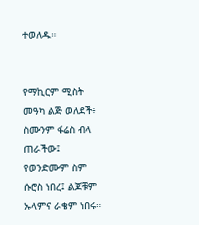ተወለዱ።


የማኪርም ሚስት መዓካ ልጅ ወለደች፥ ስሙንም ፋሬስ ብላ ጠራችው፤ የወንድሙም ስም ሱሮስ ነበረ፤ ልጆቹም ኡላምና ራቄም ነበሩ።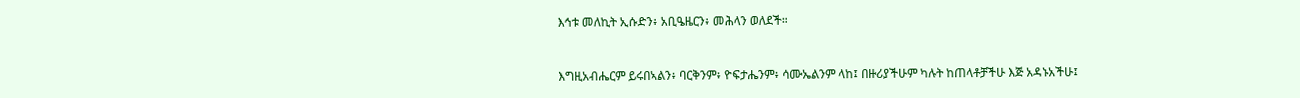እኅቱ መለኪት ኢሱድን፥ አቢዔዜርን፥ መሕላን ወለደች።


እግዚአብሔርም ይሩበኣልን፥ ባርቅንም፥ ዮፍታሔንም፥ ሳሙኤልንም ላከ፤ በዙሪያችሁም ካሉት ከጠላቶቻችሁ እጅ አዳኑአችሁ፤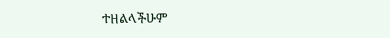ተዘልላችሁም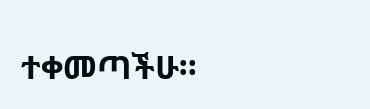ተቀመጣችሁ።